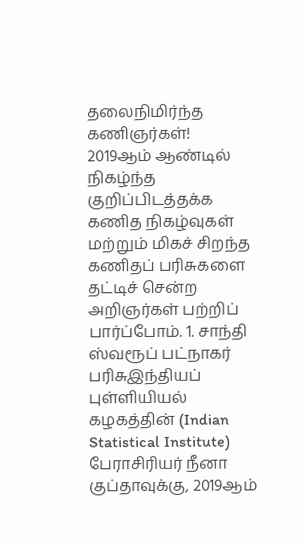தலைநிமிர்ந்த கணிஞர்கள்!
2019ஆம் ஆண்டில் நிகழ்ந்த குறிப்பிடத்தக்க கணித நிகழ்வுகள் மற்றும் மிகச் சிறந்த கணிதப் பரிசுகளை தட்டிச் சென்ற அறிஞர்கள் பற்றிப் பார்ப்போம். 1. சாந்தி ஸ்வரூப் பட்நாகர் பரிசுஇந்தியப் புள்ளியியல் கழகத்தின் (Indian Statistical Institute) பேராசிரியர் நீனா குப்தாவுக்கு, 2019ஆம்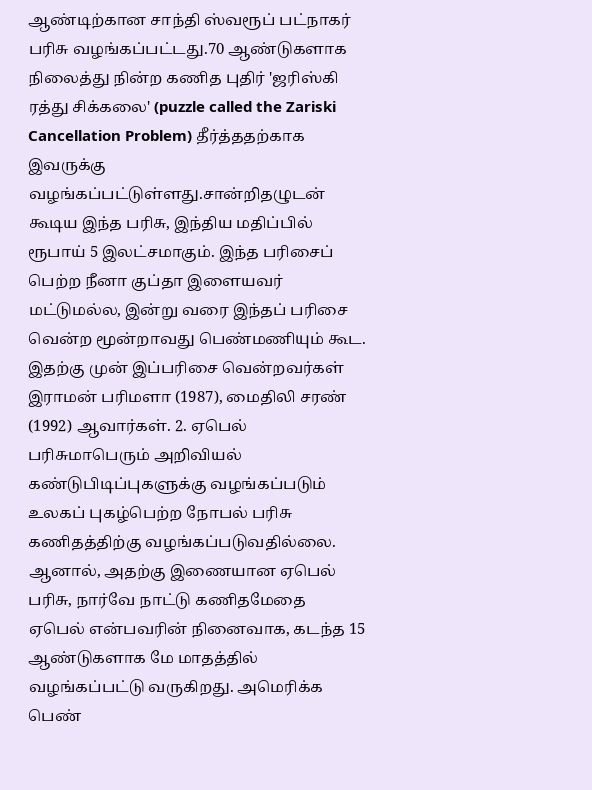ஆண்டிற்கான சாந்தி ஸ்வரூப் பட்நாகர் பரிசு வழங்கப்பட்டது.70 ஆண்டுகளாக நிலைத்து நின்ற கணித புதிர் 'ஜரிஸ்கி ரத்து சிக்கலை' (puzzle called the Zariski Cancellation Problem) தீர்த்ததற்காக இவருக்கு வழங்கப்பட்டுள்ளது.சான்றிதழுடன் கூடிய இந்த பரிசு, இந்திய மதிப்பில் ரூபாய் 5 இலட்சமாகும். இந்த பரிசைப் பெற்ற நீனா குப்தா இளையவர் மட்டுமல்ல, இன்று வரை இந்தப் பரிசை வென்ற மூன்றாவது பெண்மணியும் கூட. இதற்கு முன் இப்பரிசை வென்றவர்கள் இராமன் பரிமளா (1987), மைதிலி சரண் (1992) ஆவார்கள். 2. ஏபெல் பரிசுமாபெரும் அறிவியல் கண்டுபிடிப்புகளுக்கு வழங்கப்படும் உலகப் புகழ்பெற்ற நோபல் பரிசு கணிதத்திற்கு வழங்கப்படுவதில்லை. ஆனால், அதற்கு இணையான ஏபெல் பரிசு, நார்வே நாட்டு கணிதமேதை ஏபெல் என்பவரின் நினைவாக, கடந்த 15 ஆண்டுகளாக மே மாதத்தில் வழங்கப்பட்டு வருகிறது. அமெரிக்க பெண்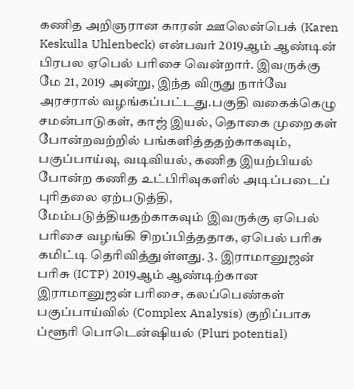கணித அறிஞரான காரன் ஊலென்பெக் (Karen Keskulla Uhlenbeck) என்பவர் 2019ஆம் ஆண்டின் பிரபல ஏபெல் பரிசை வென்றார். இவருக்கு மே 21, 2019 அன்று, இந்த விருது நார்வே அரசரால் வழங்கப்பட்டது.பகுதி வகைக்கெழு சமன்பாடுகள், காஜ் இயல், தொகை முறைகள் போன்றவற்றில் பங்களித்ததற்காகவும், பகுப்பாய்வு, வடிவியல், கணித இயற்பியல் போன்ற கணித உட்பிரிவுகளில் அடிப்படைப் புரிதலை ஏற்படுத்தி, மேம்படுத்தியதற்காகவும் இவருக்கு ஏபெல் பரிசை வழங்கி சிறப்பித்ததாக, ஏபெல் பரிசு கமிட்டி தெரிவித்துள்ளது. 3. இராமானுஜன் பரிசு (ICTP) 2019ஆம் ஆண்டிற்கான இராமானுஜன் பரிசை, கலப்பெண்கள் பகுப்பாய்வில் (Complex Analysis) குறிப்பாக ப்ளூரி பொடென்ஷியல் (Pluri potential)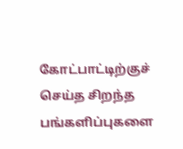கோட்பாட்டிற்குச் செய்த சிறந்த பங்களிப்புகளை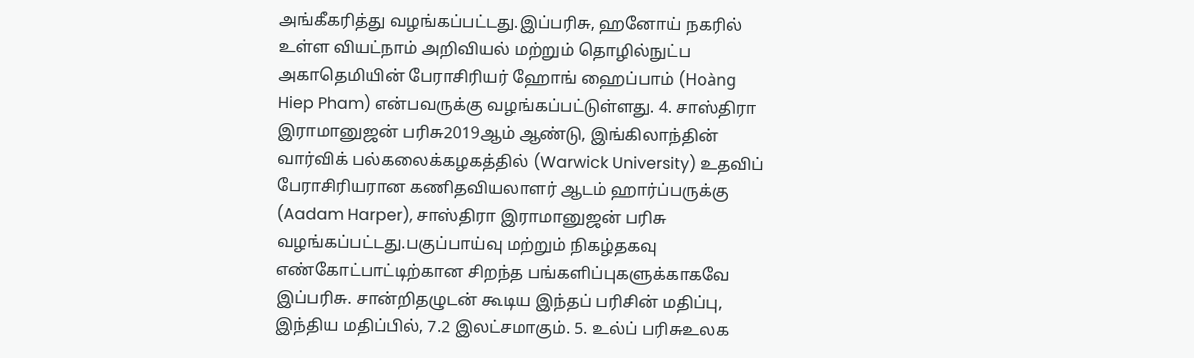அங்கீகரித்து வழங்கப்பட்டது.இப்பரிசு, ஹனோய் நகரில் உள்ள வியட்நாம் அறிவியல் மற்றும் தொழில்நுட்ப அகாதெமியின் பேராசிரியர் ஹோங் ஹைப்பாம் (Hoàng Hiep Pham) என்பவருக்கு வழங்கப்பட்டுள்ளது. 4. சாஸ்திரா இராமானுஜன் பரிசு2019ஆம் ஆண்டு, இங்கிலாந்தின் வார்விக் பல்கலைக்கழகத்தில் (Warwick University) உதவிப் பேராசிரியரான கணிதவியலாளர் ஆடம் ஹார்ப்பருக்கு (Aadam Harper), சாஸ்திரா இராமானுஜன் பரிசு வழங்கப்பட்டது.பகுப்பாய்வு மற்றும் நிகழ்தகவு எண்கோட்பாட்டிற்கான சிறந்த பங்களிப்புகளுக்காகவே இப்பரிசு. சான்றிதழுடன் கூடிய இந்தப் பரிசின் மதிப்பு, இந்திய மதிப்பில், 7.2 இலட்சமாகும். 5. உல்ப் பரிசுஉலக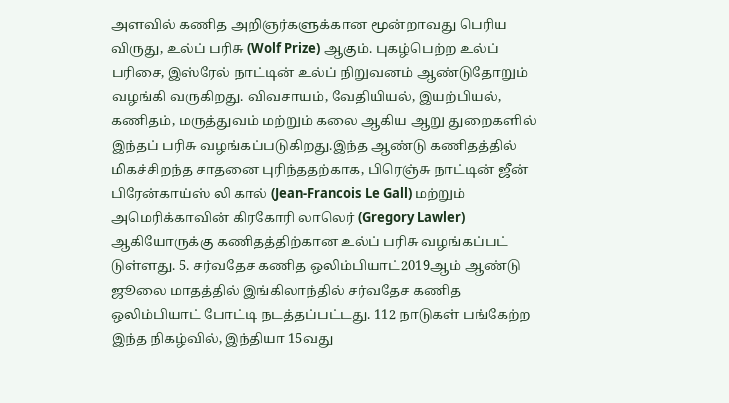அளவில் கணித அறிஞர்களுக்கான மூன்றாவது பெரிய விருது, உல்ப் பரிசு (Wolf Prize) ஆகும். புகழ்பெற்ற உல்ப் பரிசை, இஸ்ரேல் நாட்டின் உல்ப் நிறுவனம் ஆண்டுதோறும் வழங்கி வருகிறது. விவசாயம், வேதியியல், இயற்பியல், கணிதம், மருத்துவம் மற்றும் கலை ஆகிய ஆறு துறைகளில் இந்தப் பரிசு வழங்கப்படுகிறது.இந்த ஆண்டு கணிதத்தில் மிகச்சிறந்த சாதனை புரிந்ததற்காக, பிரெஞ்சு நாட்டின் ஜீன் பிரேன்காய்ஸ் லி கால் (Jean-Francois Le Gall) மற்றும் அமெரிக்காவின் கிரகோரி லாலெர் (Gregory Lawler) ஆகியோருக்கு கணிதத்திற்கான உல்ப் பரிசு வழங்கப்பட் டுள்ளது. 5. சர்வதேச கணித ஒலிம்பியாட்2019ஆம் ஆண்டு ஜூலை மாதத்தில் இங்கிலாந்தில் சர்வதேச கணித ஒலிம்பியாட் போட்டி நடத்தப்பட்டது. 112 நாடுகள் பங்கேற்ற இந்த நிகழ்வில், இந்தியா 15வது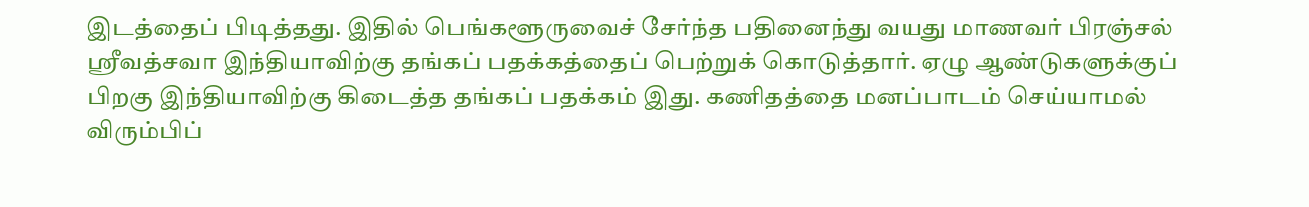இடத்தைப் பிடித்தது. இதில் பெங்களூருவைச் சேர்ந்த பதினைந்து வயது மாணவர் பிரஞ்சல் ஸ்ரீவத்சவா இந்தியாவிற்கு தங்கப் பதக்கத்தைப் பெற்றுக் கொடுத்தார். ஏழு ஆண்டுகளுக்குப் பிறகு இந்தியாவிற்கு கிடைத்த தங்கப் பதக்கம் இது. கணிதத்தை மனப்பாடம் செய்யாமல் விரும்பிப்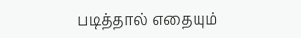படித்தால் எதையும்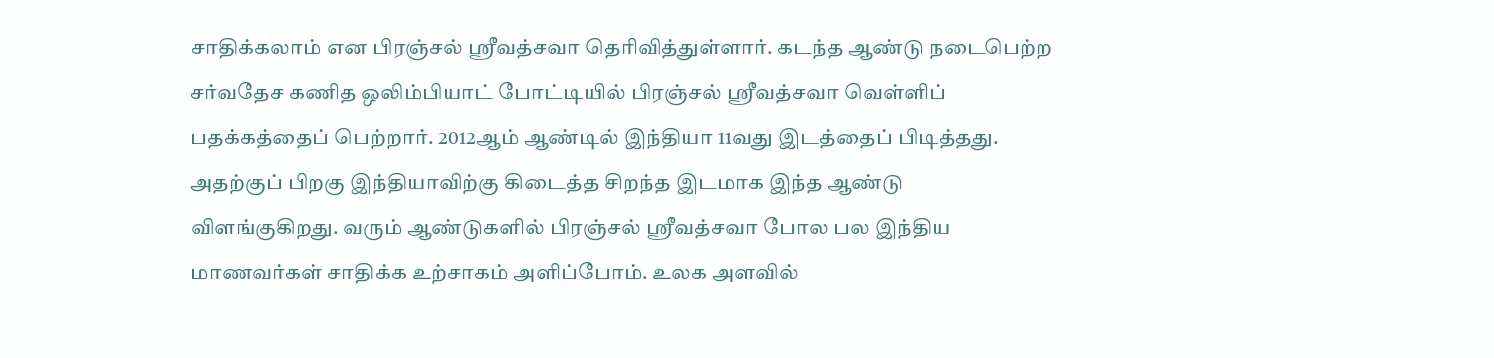சாதிக்கலாம் என பிரஞ்சல் ஸ்ரீவத்சவா தெரிவித்துள்ளார். கடந்த ஆண்டு நடைபெற்ற சர்வதேச கணித ஒலிம்பியாட் போட்டியில் பிரஞ்சல் ஸ்ரீவத்சவா வெள்ளிப் பதக்கத்தைப் பெற்றார். 2012ஆம் ஆண்டில் இந்தியா 11வது இடத்தைப் பிடித்தது. அதற்குப் பிறகு இந்தியாவிற்கு கிடைத்த சிறந்த இடமாக இந்த ஆண்டு விளங்குகிறது. வரும் ஆண்டுகளில் பிரஞ்சல் ஸ்ரீவத்சவா போல பல இந்திய மாணவர்கள் சாதிக்க உற்சாகம் அளிப்போம். உலக அளவில்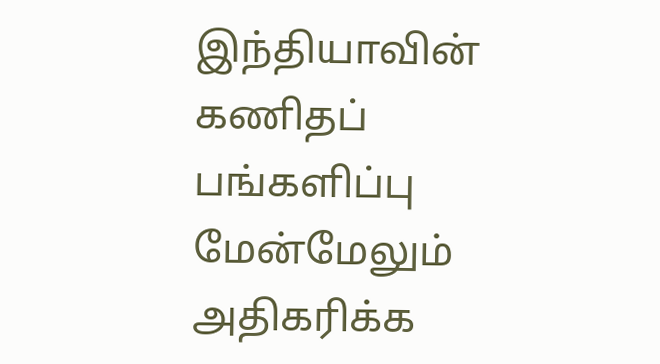இந்தியாவின் கணிதப் பங்களிப்பு மேன்மேலும் அதிகரிக்க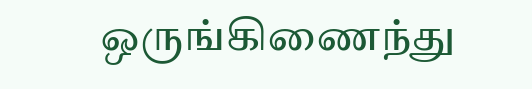ஒருங்கிணைந்து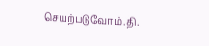செயற்படுவோம்.தி.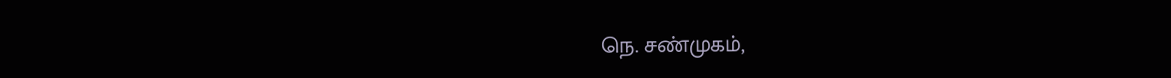நெ. சண்முகம்,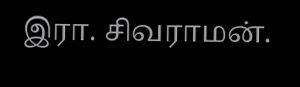இரா. சிவராமன்.